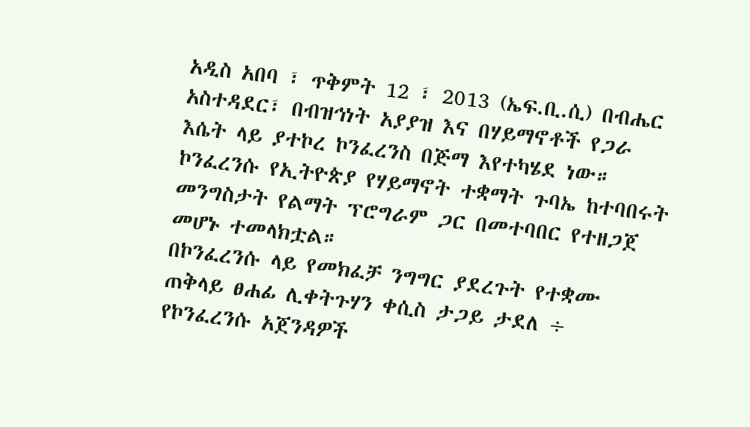አዲስ አበባ ፣ ጥቅምት 12 ፣ 2013 (ኤፍ.ቢ.ሲ) በብሔር አስተዳደር፣ በብዝኅነት አያያዝ እና በሃይማኖቶች የጋራ እሴት ላይ ያተኮረ ኮንፈረንስ በጅማ እየተካሄደ ነው።
ኮንፈረንሱ የኢትዮጵያ የሃይማኖት ተቋማት ጉባኤ ከተባበሩት መንግስታት የልማት ፕሮግራም ጋር በመተባበር የተዘጋጀ መሆኑ ተመላክቷል።
በኮንፈረንሱ ላይ የመክፈቻ ንግግር ያደረጉት የተቋሙ ጠቅላይ ፀሐፊ ሊቀትጉሃን ቀሲስ ታጋይ ታደለ ÷ የኮንፈረንሱ አጀንዳዎች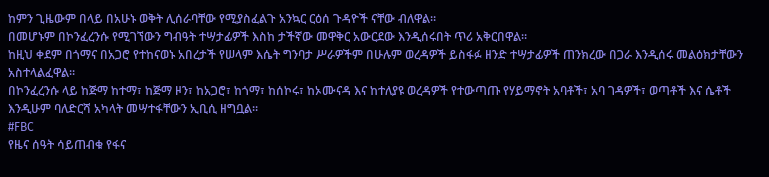ከምን ጊዜውም በላይ በአሁኑ ወቅት ሊሰራባቸው የሚያስፈልጉ አንኳር ርዕሰ ጉዳዮች ናቸው ብለዋል።
በመሆኑም በኮንፈረንሱ የሚገኘውን ግብዓት ተሣታፊዎች እስከ ታችኛው መዋቅር አውርደው እንዲሰሩበት ጥሪ አቅርበዋል።
ከዚህ ቀደም በጎማና በአጋሮ የተከናወኑ አበረታች የሠላም እሴት ግንባታ ሥራዎችም በሁሉም ወረዳዎች ይስፋፉ ዘንድ ተሣታፊዎች ጠንክረው በጋራ እንዲሰሩ መልዕክታቸውን አስተላልፈዋል።
በኮንፈረንሱ ላይ ከጅማ ከተማ፣ ከጅማ ዞን፣ ከአጋሮ፣ ከጎማ፣ ከሰኮሩ፣ ከኦሙናዳ እና ከተለያዩ ወረዳዎች የተውጣጡ የሃይማኖት አባቶች፣ አባ ገዳዎች፣ ወጣቶች እና ሴቶች እንዲሁም ባለድርሻ አካላት መሣተፋቸውን ኢቢሲ ዘግቧል።
#FBC
የዜና ሰዓት ሳይጠብቁ የፋና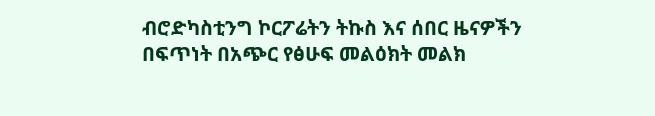ብሮድካስቲንግ ኮርፖሬትን ትኩስ እና ሰበር ዜናዎችን በፍጥነት በአጭር የፅሁፍ መልዕክት መልክ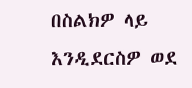በስልክዎ ላይ እንዲደርስዎ ወደ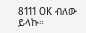8111 OK ብለው ይላኩ።